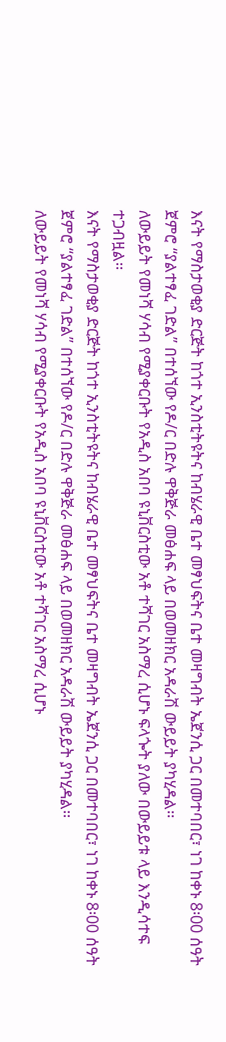እናት የማስታወቂያ ድርጅት ከጎተ ኢንስቲትዩትና ከብሄራዊ ቤተ መፃህፍትና ቤተ መዛግብት ኤጀንሲ ጋር በመተባበር፣ ነገ ከቀኑ 8፡00 ሰዓት ጀምሮ “ያልተፃፈ ገድል” በተሰኘው የዶ/ር በድሉ ዋቅጅራ መፅሐፍ ላይ በወመዘክር አዳራሽ ውይይት ያካሂዳል፡፡
ለውይይት የመነሻ ሃሳብ የሚያቀርቡት የአዲስ አበባ ዩኒቨርስቲው አቶ ተሻገር አስማረ ሲሆኑ ፍላጐት ያለው በውይይቱ ላይ እንዲሳተፍ ተጋብዟል፡፡
እናት የማስታወቂያ ድርጅት ከጎተ ኢንስቲትዩትና ከብሄራዊ ቤተ መፃህፍትና ቤተ መዛግብት ኤጀንሲ ጋር በመተባበር፣ ነገ ከቀኑ 8፡00 ሰዓት ጀምሮ “ያልተፃፈ ገድል” በተሰኘው የዶ/ር በድሉ ዋቅጅራ መፅሐፍ ላይ በወመዘክር አዳራሽ ውይይት ያካሂዳል፡፡
ለውይይት የመነሻ ሃሳብ የሚያቀርቡት የአዲስ አበባ ዩኒቨርስቲው አቶ ተሻገር አስማረ ሲሆኑ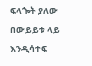ፍላጐት ያለው በውይይቱ ላይ እንዲሳተፍ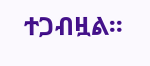ተጋብዟል፡፡